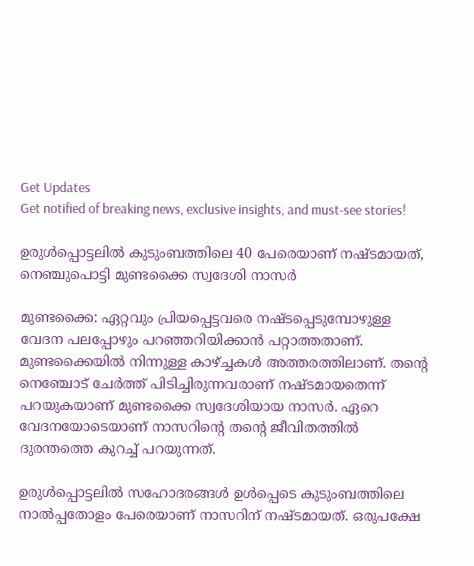Get Updates
Get notified of breaking news, exclusive insights, and must-see stories!

ഉരുള്‍പ്പൊട്ടലില്‍ കുടുംബത്തിലെ 40 പേരെയാണ് നഷ്ടമായത്, നെഞ്ചുപൊട്ടി മുണ്ടക്കൈ സ്വദേശി നാസര്‍

മുണ്ടക്കൈ: ഏറ്റവും പ്രിയപ്പെട്ടവരെ നഷ്ടപ്പെടുമ്പോഴുള്ള വേദന പലപ്പോഴും പറഞ്ഞറിയിക്കാന്‍ പറ്റാത്തതാണ്. മുണ്ടക്കൈയില്‍ നിന്നുള്ള കാഴ്ച്ചകള്‍ അത്തരത്തിലാണ്. തന്റെ നെഞ്ചോട് ചേര്‍ത്ത് പിടിച്ചിരുന്നവരാണ് നഷ്ടമായതെന്ന് പറയുകയാണ് മുണ്ടക്കൈ സ്വദേശിയായ നാസര്‍. ഏറെ വേദനയോടെയാണ് നാസറിന്റെ തന്റെ ജീവിതത്തില്‍ ദുരന്തത്തെ കുറച്ച് പറയുന്നത്.

ഉരുള്‍പ്പൊട്ടലില്‍ സഹോദരങ്ങള്‍ ഉള്‍പ്പെടെ കുടുംബത്തിലെ നാല്‍പ്പതോളം പേരെയാണ് നാസറിന് നഷ്ടമായത്. ഒരുപക്ഷേ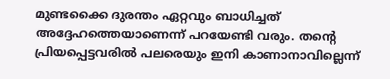മുണ്ടക്കൈ ദുരന്തം ഏറ്റവും ബാധിച്ചത് അദ്ദേഹത്തെയാണെന്ന് പറയേണ്ടി വരും. തന്റെ പ്രിയപ്പെട്ടവരില്‍ പലരെയും ഇനി കാണാനാവില്ലെന്ന്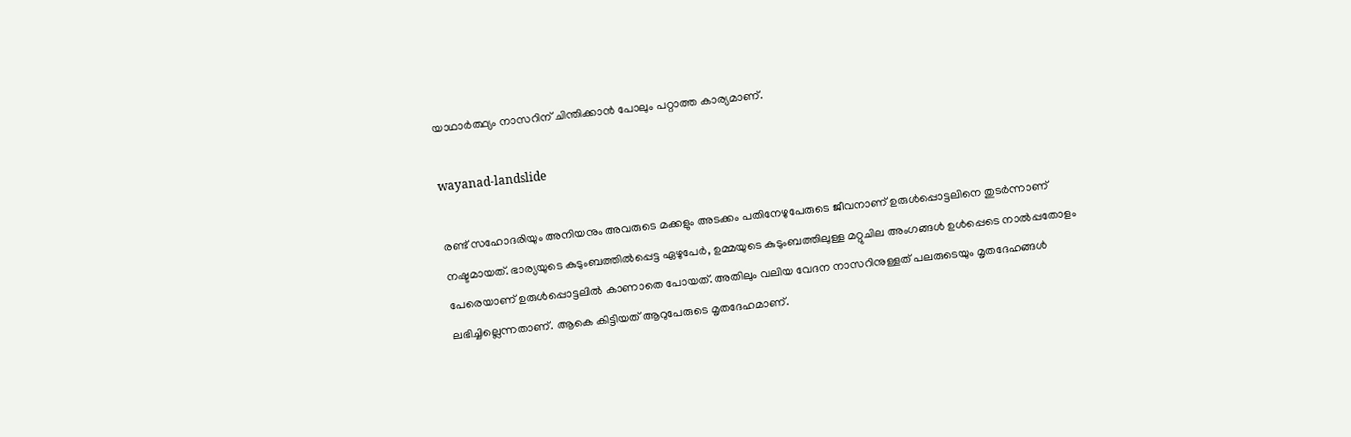യാഥാര്‍ത്ഥ്യം നാസറിന് ചിന്തിക്കാന്‍ പോലും പറ്റാത്ത കാര്യമാണ്.

wayanad-landslide

രണ്ട് സഹോദരിയും അനിയനും അവരുടെ മക്കളും അടക്കം പതിനേഴുപേരുടെ ജീവനാണ് ഉരുള്‍പ്പൊട്ടലിനെ തുടര്‍ന്നാണ് നഷ്ടമായത്. ഭാര്യയുടെ കുടുംബത്തില്‍പ്പെട്ട ഏഴുപേര്‍, ഉമ്മയുടെ കുടുംബത്തിലുള്ള മറ്റുചില അംഗങ്ങള്‍ ഉള്‍പ്പെടെ നാല്‍പ്പതോളം പേരെയാണ് ഉരുള്‍പ്പൊട്ടലില്‍ കാണാതെ പോയത്. അതിലും വലിയ വേദന നാസറിനുള്ളത് പലരുടെയും മൃതദേഹങ്ങള്‍ ലഭിച്ചില്ലെന്നതാണ്. ആകെ കിട്ടിയത് ആറുപേരുടെ മൃതദേഹമാണ്.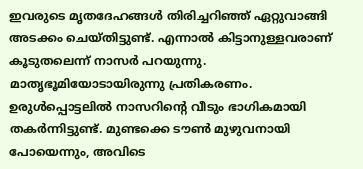ഇവരുടെ മൃതദേഹങ്ങള്‍ തിരിച്ചറിഞ്ഞ് ഏറ്റുവാങ്ങി അടക്കം ചെയ്തിട്ടുണ്ട്. എന്നാല്‍ കിട്ടാനുള്ളവരാണ് കൂടുതലെന്ന് നാസര്‍ പറയുന്നു. മാതൃഭൂമിയോടായിരുന്നു പ്രതികരണം. ഉരുള്‍പ്പൊട്ടലില്‍ നാസറിന്റെ വീടും ഭാഗികമായി തകര്‍ന്നിട്ടുണ്ട്. മുണ്ടക്കെ ടൗണ്‍ മുഴുവനായി പോയെന്നും, അവിടെ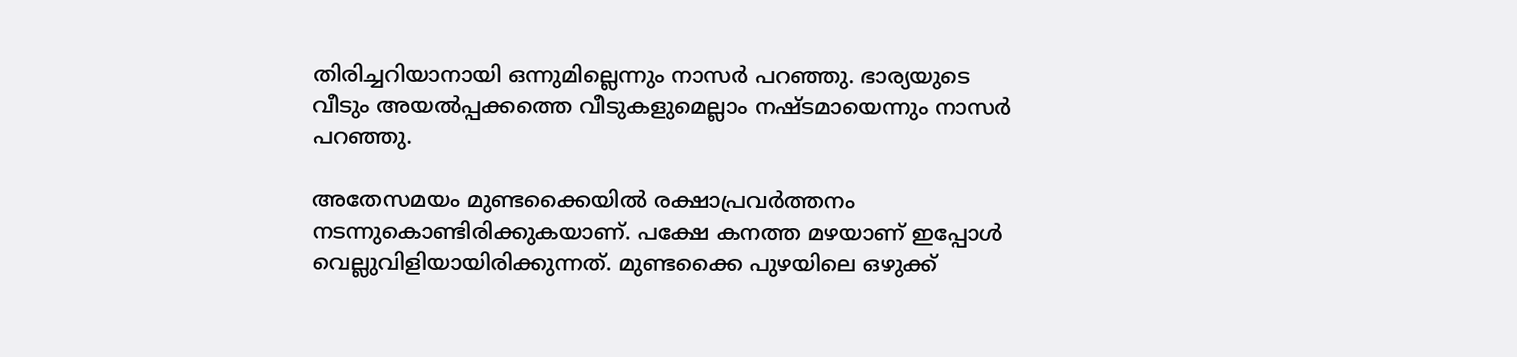തിരിച്ചറിയാനായി ഒന്നുമില്ലെന്നും നാസര്‍ പറഞ്ഞു. ഭാര്യയുടെ വീടും അയല്‍പ്പക്കത്തെ വീടുകളുമെല്ലാം നഷ്ടമായെന്നും നാസര്‍ പറഞ്ഞു.

അതേസമയം മുണ്ടക്കൈയില്‍ രക്ഷാപ്രവര്‍ത്തനം നടന്നുകൊണ്ടിരിക്കുകയാണ്. പക്ഷേ കനത്ത മഴയാണ് ഇപ്പോള്‍ വെല്ലുവിളിയായിരിക്കുന്നത്. മുണ്ടക്കൈ പുഴയിലെ ഒഴുക്ക്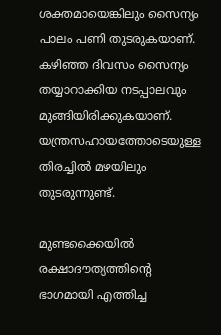ശക്തമായെങ്കിലും സൈന്യം പാലം പണി തുടരുകയാണ്. കഴിഞ്ഞ ദിവസം സൈന്യം തയ്യാറാക്കിയ നടപ്പാലവും മുങ്ങിയിരിക്കുകയാണ്. യന്ത്രസഹായത്തോടെയുള്ള തിരച്ചില്‍ മഴയിലും തുടരുന്നുണ്ട്.

മുണ്ടക്കൈയില്‍ രക്ഷാദൗത്യത്തിന്റെ ഭാഗമായി എത്തിച്ച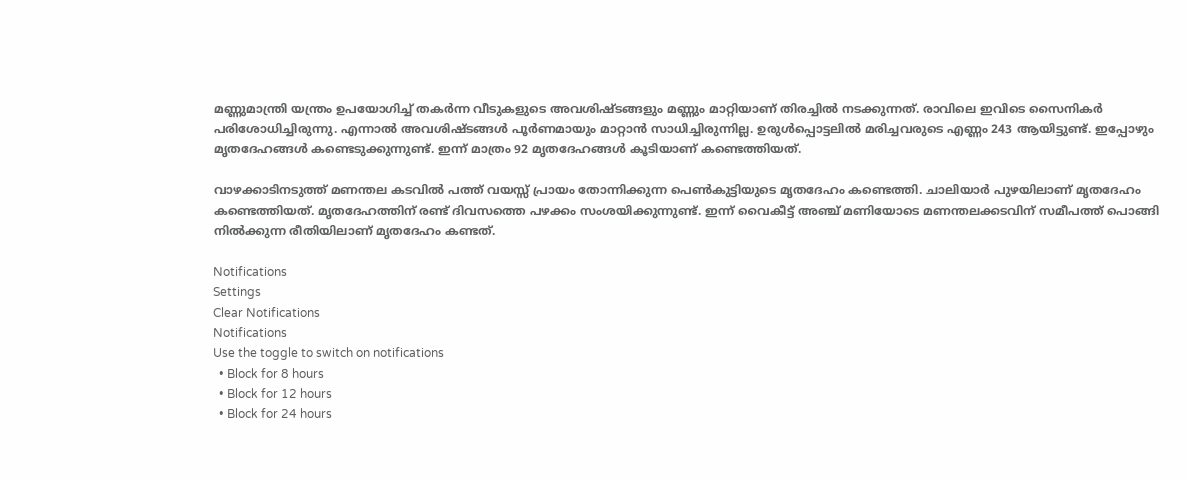മണ്ണുമാന്ത്രി യന്ത്രം ഉപയോഗിച്ച് തകര്‍ന്ന വീടുകളുടെ അവശിഷ്ടങ്ങളും മണ്ണും മാറ്റിയാണ് തിരച്ചില്‍ നടക്കുന്നത്. രാവിലെ ഇവിടെ സൈനികര്‍ പരിശോധിച്ചിരുന്നു. എന്നാല്‍ അവശിഷ്ടങ്ങള്‍ പൂര്‍ണമായും മാറ്റാന്‍ സാധിച്ചിരുന്നില്ല. ഉരുള്‍പ്പൊട്ടലില്‍ മരിച്ചവരുടെ എണ്ണം 243 ആയിട്ടുണ്ട്. ഇപ്പോഴും മൃതദേഹങ്ങള്‍ കണ്ടെടുക്കുന്നുണ്ട്. ഇന്ന് മാത്രം 92 മൃതദേഹങ്ങള്‍ കൂടിയാണ് കണ്ടെത്തിയത്.

വാഴക്കാടിനടുത്ത് മണന്തല കടവില്‍ പത്ത് വയസ്സ് പ്രായം തോന്നിക്കുന്ന പെണ്‍കുട്ടിയുടെ മൃതദേഹം കണ്ടെത്തി. ചാലിയാര്‍ പുഴയിലാണ് മൃതദേഹം കണ്ടെത്തിയത്. മൃതദേഹത്തിന് രണ്ട് ദിവസത്തെ പഴക്കം സംശയിക്കുന്നുണ്ട്. ഇന്ന് വൈകീട്ട് അഞ്ച് മണിയോടെ മണന്തലക്കടവിന് സമീപത്ത് പൊങ്ങി നില്‍ക്കുന്ന രീതിയിലാണ് മൃതദേഹം കണ്ടത്.

Notifications
Settings
Clear Notifications
Notifications
Use the toggle to switch on notifications
  • Block for 8 hours
  • Block for 12 hours
  • Block for 24 hours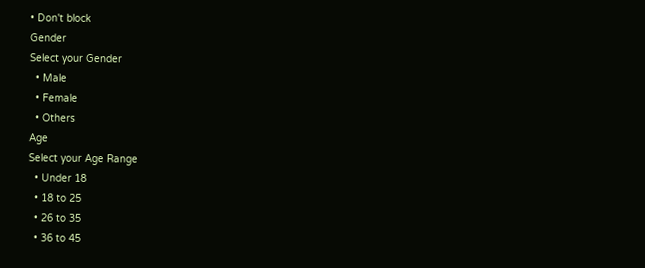• Don't block
Gender
Select your Gender
  • Male
  • Female
  • Others
Age
Select your Age Range
  • Under 18
  • 18 to 25
  • 26 to 35
  • 36 to 45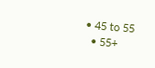• 45 to 55
  • 55+